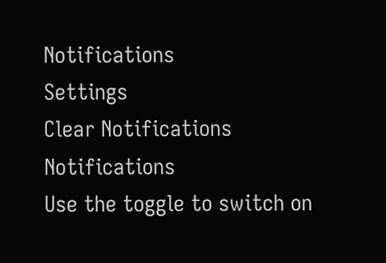Notifications
Settings
Clear Notifications
Notifications
Use the toggle to switch on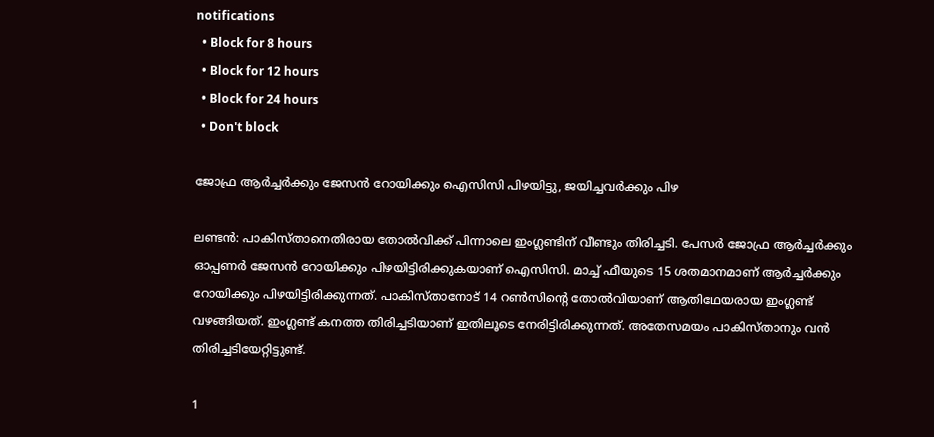notifications
  • Block for 8 hours
  • Block for 12 hours
  • Block for 24 hours
  • Don't block

ജോഫ്ര ആര്‍ച്ചര്‍ക്കും ജേസന്‍ റോയിക്കും ഐസിസി പിഴയിട്ടു, ജയിച്ചവര്‍ക്കും പിഴ

ലണ്ടന്‍: പാകിസ്താനെതിരായ തോല്‍വിക്ക് പിന്നാലെ ഇംഗ്ലണ്ടിന് വീണ്ടും തിരിച്ചടി. പേസര്‍ ജോഫ്ര ആര്‍ച്ചര്‍ക്കും ഓപ്പണര്‍ ജേസന്‍ റോയിക്കും പിഴയിട്ടിരിക്കുകയാണ് ഐസിസി. മാച്ച് ഫീയുടെ 15 ശതമാനമാണ് ആര്‍ച്ചര്‍ക്കും റോയിക്കും പിഴയിട്ടിരിക്കുന്നത്. പാകിസ്താനോട് 14 റണ്‍സിന്റെ തോല്‍വിയാണ് ആതിഥേയരായ ഇംഗ്ലണ്ട് വഴങ്ങിയത്. ഇംഗ്ലണ്ട് കനത്ത തിരിച്ചടിയാണ് ഇതിലൂടെ നേരിട്ടിരിക്കുന്നത്. അതേസമയം പാകിസ്താനും വന്‍ തിരിച്ചടിയേറ്റിട്ടുണ്ട്.

1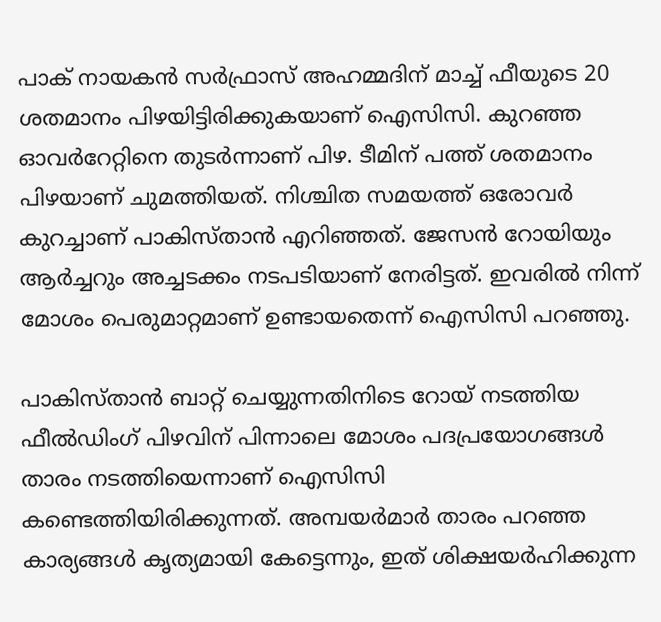പാക് നായകന്‍ സര്‍ഫ്രാസ് അഹമ്മദിന് മാച്ച് ഫീയുടെ 20 ശതമാനം പിഴയിട്ടിരിക്കുകയാണ് ഐസിസി. കുറഞ്ഞ ഓവര്‍റേറ്റിനെ തുടര്‍ന്നാണ് പിഴ. ടീമിന് പത്ത് ശതമാനം പിഴയാണ് ചുമത്തിയത്. നിശ്ചിത സമയത്ത് ഒരോവര്‍ കുറച്ചാണ് പാകിസ്താന്‍ എറിഞ്ഞത്. ജേസന്‍ റോയിയും ആര്‍ച്ചറും അച്ചടക്കം നടപടിയാണ് നേരിട്ടത്. ഇവരില്‍ നിന്ന് മോശം പെരുമാറ്റമാണ് ഉണ്ടായതെന്ന് ഐസിസി പറഞ്ഞു.

പാകിസ്താന്‍ ബാറ്റ് ചെയ്യുന്നതിനിടെ റോയ് നടത്തിയ ഫീല്‍ഡിംഗ് പിഴവിന് പിന്നാലെ മോശം പദപ്രയോഗങ്ങള്‍ താരം നടത്തിയെന്നാണ് ഐസിസി കണ്ടെത്തിയിരിക്കുന്നത്. അമ്പയര്‍മാര്‍ താരം പറഞ്ഞ കാര്യങ്ങള്‍ കൃത്യമായി കേട്ടെന്നും, ഇത് ശിക്ഷയര്‍ഹിക്കുന്ന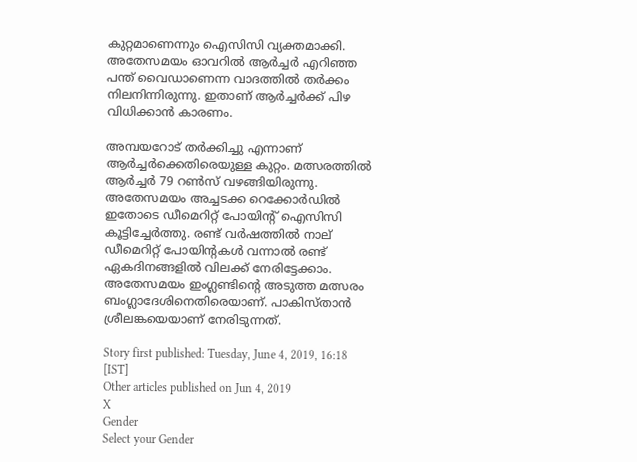കുറ്റമാണെന്നും ഐസിസി വ്യക്തമാക്കി. അതേസമയം ഓവറില്‍ ആര്‍ച്ചര്‍ എറിഞ്ഞ പന്ത് വൈഡാണെന്ന വാദത്തില്‍ തര്‍ക്കം നിലനിന്നിരുന്നു. ഇതാണ് ആര്‍ച്ചര്‍ക്ക് പിഴ വിധിക്കാന്‍ കാരണം.

അമ്പയറോട് തര്‍ക്കിച്ചു എന്നാണ് ആര്‍ച്ചര്‍ക്കെതിരെയുള്ള കുറ്റം. മത്സരത്തില്‍ ആര്‍ച്ചര്‍ 79 റണ്‍സ് വഴങ്ങിയിരുന്നു. അതേസമയം അച്ചടക്ക റെക്കോര്‍ഡില്‍ ഇതോടെ ഡീമെറിറ്റ് പോയിന്റ് ഐസിസി കൂട്ടിച്ചേര്‍ത്തു. രണ്ട് വര്‍ഷത്തില്‍ നാല് ഡീമെറിറ്റ് പോയിന്റകള്‍ വന്നാല്‍ രണ്ട് ഏകദിനങ്ങളില്‍ വിലക്ക് നേരിട്ടേക്കാം. അതേസമയം ഇംഗ്ലണ്ടിന്റെ അടുത്ത മത്സരം ബംഗ്ലാദേശിനെതിരെയാണ്. പാകിസ്താന്‍ ശ്രീലങ്കയെയാണ് നേരിടുന്നത്.

Story first published: Tuesday, June 4, 2019, 16:18 [IST]
Other articles published on Jun 4, 2019
X
Gender
Select your Gender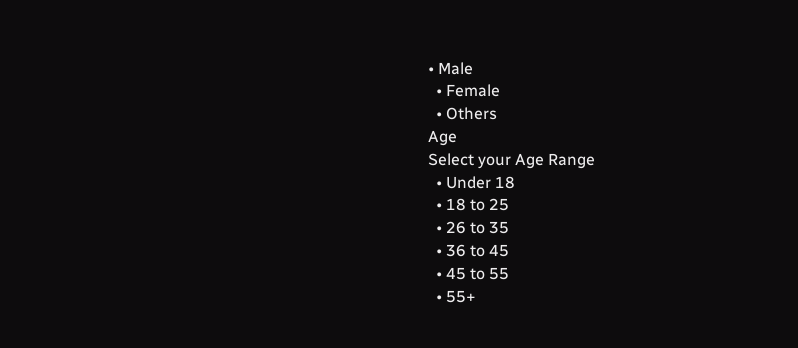• Male
  • Female
  • Others
Age
Select your Age Range
  • Under 18
  • 18 to 25
  • 26 to 35
  • 36 to 45
  • 45 to 55
  • 55+